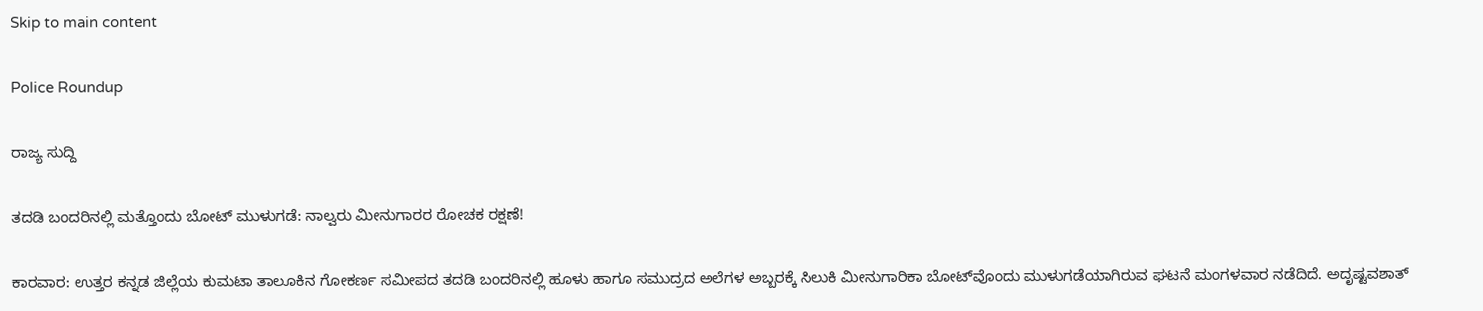Skip to main content

Police Roundup

ರಾಜ್ಯ ಸುದ್ದಿ

ತದಡಿ ಬಂದರಿನಲ್ಲಿ ಮತ್ತೊಂದು ಬೋಟ್ ಮುಳುಗಡೆ: ನಾಲ್ವರು ಮೀನುಗಾರರ ರೋಚಕ ರಕ್ಷಣೆ!

ಕಾರವಾರ: ಉತ್ತರ ಕನ್ನಡ ಜಿಲ್ಲೆಯ ಕುಮಟಾ ತಾಲೂಕಿನ ಗೋಕರ್ಣ ಸಮೀಪದ ತದಡಿ ಬಂದರಿನಲ್ಲಿ ಹೂಳು ಹಾಗೂ ಸಮುದ್ರದ ಅಲೆಗಳ ಅಬ್ಬರಕ್ಕೆ ಸಿಲುಕಿ ಮೀನುಗಾರಿಕಾ ಬೋಟ್‌ವೊಂದು ಮುಳುಗಡೆಯಾಗಿರುವ ಘಟನೆ ಮಂಗಳವಾರ ನಡೆದಿದೆ. ಅದೃಷ್ಟವಶಾತ್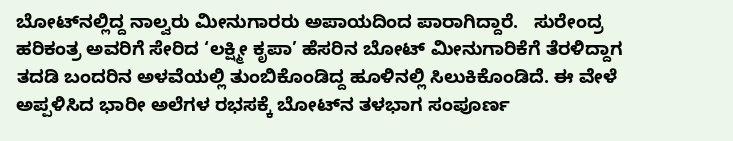ಬೋಟ್‌ನಲ್ಲಿದ್ದ ನಾಲ್ವರು ಮೀನುಗಾರರು ಅಪಾಯದಿಂದ ಪಾರಾಗಿದ್ದಾರೆ.   ಸುರೇಂದ್ರ ಹರಿಕಂತ್ರ ಅವರಿಗೆ ಸೇರಿದ ‘ಲಕ್ಷ್ಮೀ ಕೃಪಾ’ ಹೆಸರಿನ ಬೋಟ್ ಮೀನುಗಾರಿಕೆಗೆ ತೆರಳಿದ್ದಾಗ ತದಡಿ ಬಂದರಿನ ಅಳವೆಯಲ್ಲಿ ತುಂಬಿಕೊಂಡಿದ್ದ ಹೂಳಿನಲ್ಲಿ ಸಿಲುಕಿಕೊಂಡಿದೆ. ಈ ವೇಳೆ ಅಪ್ಪಳಿಸಿದ ಭಾರೀ ಅಲೆಗಳ ರಭಸಕ್ಕೆ ಬೋಟ್‌ನ ತಳಭಾಗ ಸಂಪೂರ್ಣ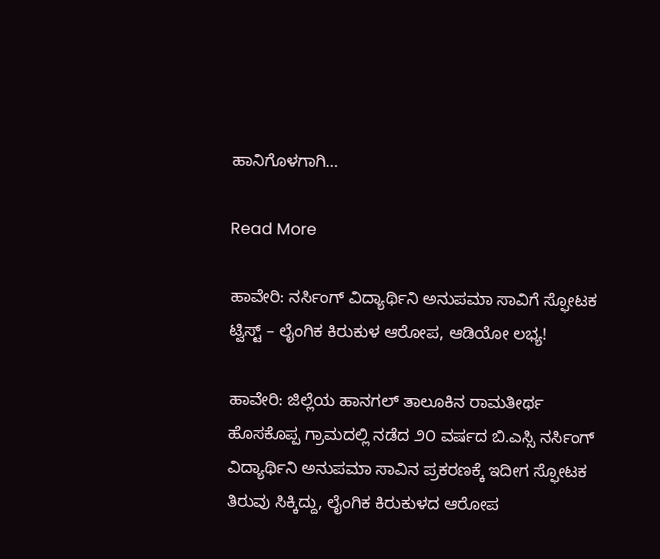ಹಾನಿಗೊಳಗಾಗಿ…

Read More

ಹಾವೇರಿ: ನರ್ಸಿಂಗ್ ವಿದ್ಯಾರ್ಥಿನಿ ಅನುಪಮಾ ಸಾವಿಗೆ ಸ್ಫೋಟಕ ಟ್ವಿಸ್ಟ್ – ಲೈಂಗಿಕ ಕಿರುಕುಳ ಆರೋಪ, ಆಡಿಯೋ ಲಭ್ಯ!

ಹಾವೇರಿ: ಜಿಲ್ಲೆಯ ಹಾನಗಲ್ ತಾಲೂಕಿನ ರಾಮತೀರ್ಥ ಹೊಸಕೊಪ್ಪ ಗ್ರಾಮದಲ್ಲಿ ನಡೆದ ೨೦ ವರ್ಷದ ಬಿ.ಎಸ್ಸಿ ನರ್ಸಿಂಗ್ ವಿದ್ಯಾರ್ಥಿನಿ ಅನುಪಮಾ ಸಾವಿನ ಪ್ರಕರಣಕ್ಕೆ ಇದೀಗ ಸ್ಫೋಟಕ ತಿರುವು ಸಿಕ್ಕಿದ್ದು, ಲೈಂಗಿಕ ಕಿರುಕುಳದ ಆರೋಪ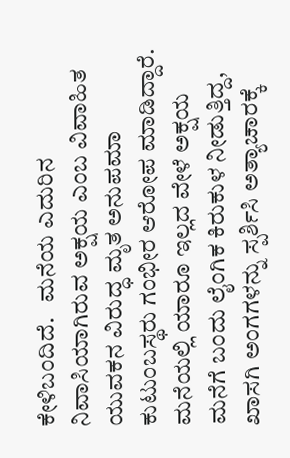ಕೇಳಿಬಂದಿದೆ.   ಮನೆಯ ಎದುರಿನ ನಿವಾಸಿಯಾಗಿರುವ ಅಕ್ಷಯ ಎಂಬ ವಿವಾಹಿತ ಯುವಕನ ವಿರುದ್ಧ ಮೃತ ಅನುಪಮಾ ಕುಟುಂಬಸ್ಥರು ಗಂಭೀರ ಆರೋಪ ಮಾಡಿದ್ದಾರೆ. ಮನೆಯಲ್ಲಿ ಯಾರೂ ಇಲ್ಲದ ವೇಳೆ ಅಕ್ಷಯ ಮನೆಗೆ ಬಂದು ಲೈಂಗಿಕ ಕಿರುಕುಳ ನೀಡುತ್ತಿದ್ದ, ಖಾಸಗಿ ಅಂಗಗಳನ್ನು ಸ್ಪರ್ಶಿಸಿ ಅತ್ಯಾಚಾರಕ್ಕೆ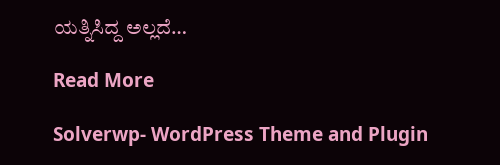ಯತ್ನಿಸಿದ್ದ ಅಲ್ಲದೆ…

Read More

Solverwp- WordPress Theme and Plugin